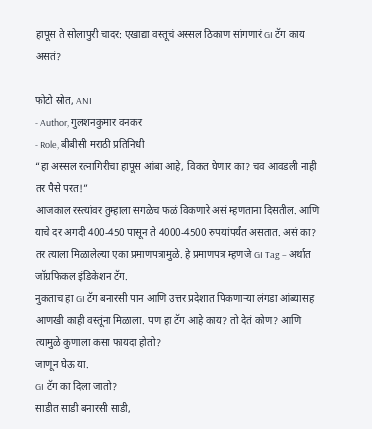हापूस ते सोलापुरी चादर: एखाद्या वस्तूचं अस्सल ठिकाण सांगणारं GI टॅग काय असतं?

फोटो स्रोत, ANI
- Author, गुलशनकुमार वनकर
- Role, बीबीसी मराठी प्रतिनिधी
“हा अस्सल रत्नागिरीचा हापूस आंबा आहे, विकत घेणार का? चव आवडली नाही तर पैसे परत!”
आजकाल रस्त्यांवर तुम्हाला सगळेच फळं विकणारे असं म्हणताना दिसतील. आणि याचे दर अगदी 400-450 पासून ते 4000-4500 रुपयांपर्यंत असतात. असं का? तर त्याला मिळालेल्या एका प्रमाणपत्रामुळे. हे प्रमाणपत्र म्हणजे GI Tag – अर्थात जॉग्रफिकल इंडिकेशन टॅग.
नुकताच हा GI टॅग बनारसी पान आणि उत्तर प्रदेशात पिकणाऱ्या लंगडा आंब्यासह आणखी काही वस्तूंना मिळाला. पण हा टॅग आहे काय? तो देतं कोण? आणि त्यामुळे कुणाला कसा फायदा होतो?
जाणून घेऊ या.
GI टॅग का दिला जातो?
साडीत साडी बनारसी साडी,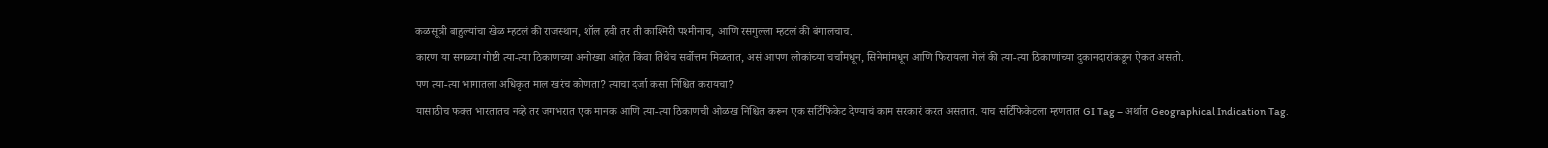कळसूत्री बाहुल्यांचा खेळ म्हटलं की राजस्थान, शॉल हवी तर ती काश्मिरी पश्मीनाच, आणि रसगुल्ला म्हटलं की बंगालचाच.
कारण या सगळ्या गोष्टी त्या-त्या ठिकाणच्या अनोख्या आहेत किंवा तिथेच सर्वोत्तम मिळतात, असं आपण लोकांच्या चर्चांमधून, सिनेमांमधून आणि फिरायला गेलं की त्या-त्या ठिकाणांच्या दुकानदारांकडून ऐकत असतो.
पण त्या-त्या भागातला अधिकृत माल खरंच कोणता? त्याचा दर्जा कसा निश्चित करायचा?
यासाठीच फक्त भारतातच नव्हे तर जगभरात एक मानक आणि त्या-त्या ठिकाणची ओळख निश्चित करून एक सर्टिफिकेट देण्याचं काम सरकारं करत असतात. याच सर्टिफिकेटला म्हणतात GI Tag – अर्थात Geographical Indication Tag.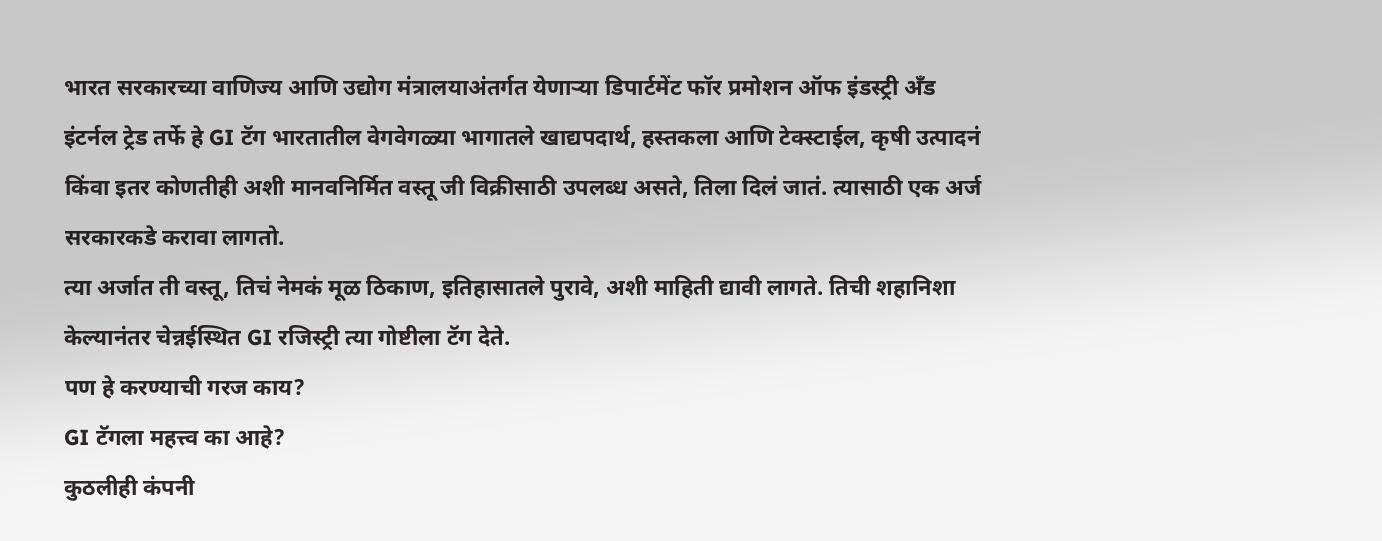भारत सरकारच्या वाणिज्य आणि उद्योग मंत्रालयाअंतर्गत येणाऱ्या डिपार्टमेंट फॉर प्रमोशन ऑफ इंडस्ट्री अँड इंटर्नल ट्रेड तर्फे हे GI टॅग भारतातील वेगवेगळ्या भागातले खाद्यपदार्थ, हस्तकला आणि टेक्स्टाईल, कृषी उत्पादनं किंवा इतर कोणतीही अशी मानवनिर्मित वस्तू जी विक्रीसाठी उपलब्ध असते, तिला दिलं जातं. त्यासाठी एक अर्ज सरकारकडे करावा लागतो.
त्या अर्जात ती वस्तू, तिचं नेमकं मूळ ठिकाण, इतिहासातले पुरावे, अशी माहिती द्यावी लागते. तिची शहानिशा केल्यानंतर चेन्नईस्थित GI रजिस्ट्री त्या गोष्टीला टॅग देते.
पण हे करण्याची गरज काय?
GI टॅगला महत्त्व का आहे?
कुठलीही कंपनी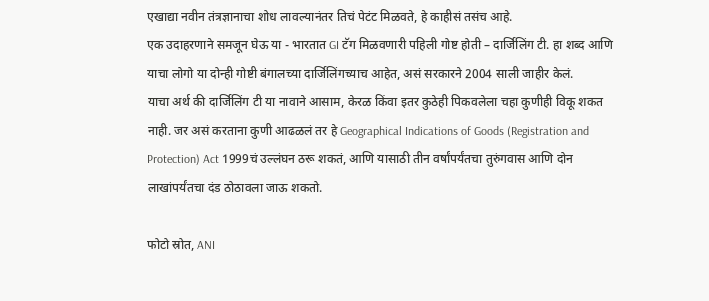एखाद्या नवीन तंत्रज्ञानाचा शोध लावल्यानंतर तिचं पेटंट मिळवते, हे काहीसं तसंच आहे.
एक उदाहरणाने समजून घेऊ या - भारतात GI टॅग मिळवणारी पहिली गोष्ट होती – दार्जिलिंग टी. हा शब्द आणि याचा लोगो या दोन्ही गोष्टी बंगालच्या दार्जिलिंगच्याच आहेत, असं सरकारने 2004 साली जाहीर केलं.
याचा अर्थ की दार्जिलिंग टी या नावाने आसाम, केरळ किंवा इतर कुठेही पिकवलेला चहा कुणीही विकू शकत नाही. जर असं करताना कुणी आढळलं तर हे Geographical Indications of Goods (Registration and Protection) Act 1999चं उल्लंघन ठरू शकतं, आणि यासाठी तीन वर्षांपर्यंतचा तुरुंगवास आणि दोन लाखांपर्यंतचा दंड ठोठावला जाऊ शकतो.

फोटो स्रोत, ANI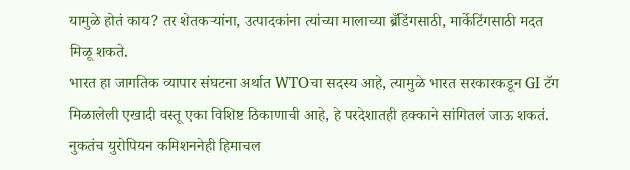यामुळे होतं काय? तर शेतकऱ्यांना, उत्पादकांना त्यांच्या मालाच्या ब्रँडिंगसाठी, मार्केटिंगसाठी मदत मिळू शकते.
भारत हा जागतिक व्यापार संघटना अर्थात WTOचा सदस्य आहे, त्यामुळे भारत सरकारकडून GI टॅग मिळालेली एखादी वस्तू एका विशिष्ट ठिकाणाची आहे, हे परदेशातही हक्काने सांगितलं जाऊ शकतं.
नुकतंच युरोपियन कमिशननेही हिमाचल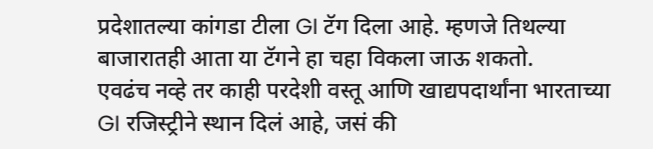प्रदेशातल्या कांगडा टीला GI टॅग दिला आहे. म्हणजे तिथल्या बाजारातही आता या टॅगने हा चहा विकला जाऊ शकतो.
एवढंच नव्हे तर काही परदेशी वस्तू आणि खाद्यपदार्थांना भारताच्या GI रजिस्ट्रीने स्थान दिलं आहे, जसं की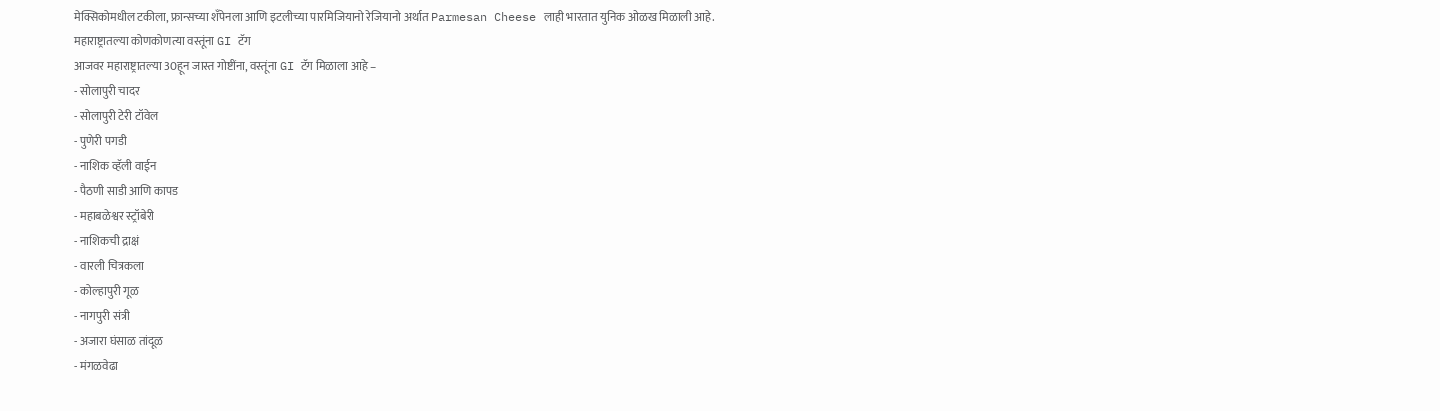मेक्सिकोमधील टकीला, फ्रान्सच्या शँपेनला आणि इटलीच्या पारमिजियानो रेजियानो अर्थात Parmesan Cheese लाही भारतात युनिक ओळख मिळाली आहे.
महाराष्ट्रातल्या कोणकोणत्या वस्तूंना GI टॅग
आजवर महाराष्ट्रातल्या 30हून जास्त गोष्टींना, वस्तूंना GI टॅग मिळाला आहे –
- सोलापुरी चादर
- सोलापुरी टेरी टॉवेल
- पुणेरी पगडी
- नाशिक व्हॅली वाईन
- पैठणी साडी आणि कापड
- महाबळेश्वर स्ट्रॉबेरी
- नाशिकची द्राक्षं
- वारली चित्रकला
- कोल्हापुरी गूळ
- नागपुरी संत्री
- अजारा घंसाळ तांदूळ
- मंगळवेढा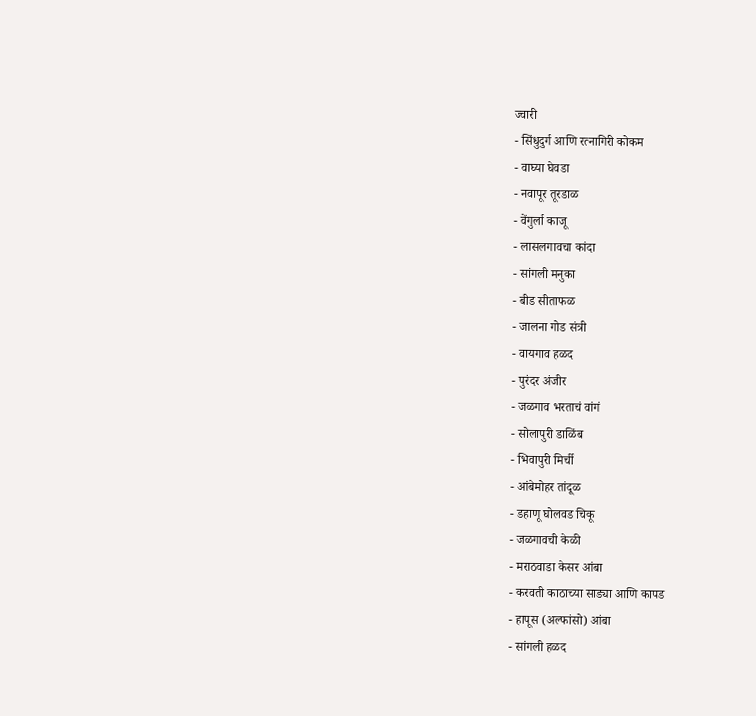ज्वारी
- सिंधुदुर्ग आणि रत्नागिरी कोकम
- वाघ्या घेवडा
- नवापूर तूरडाळ
- वेंगुर्ला काजू
- लासलगावचा कांदा
- सांगली मनुका
- बीड सीताफळ
- जालना गोड संत्री
- वायगाव हळद
- पुरंदर अंजीर
- जळगाव भरताचं वांगं
- सोलापुरी डाळिंब
- भिवापुरी मिर्ची
- आंबेमोहर तांदूळ
- डहाणू घोलवड चिकू
- जळगावची केळी
- मराठवाडा केसर आंबा
- करवती काठाच्या साड्या आणि कापड
- हापूस (अल्फांसो) आंबा
- सांगली हळद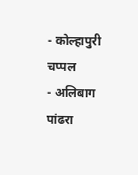- कोल्हापुरी चप्पल
- अलिबाग पांढरा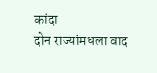कांदा
दोन राज्यांमधला वाद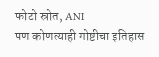फोटो स्रोत, ANI
पण कोणत्याही गोष्टीचा इतिहास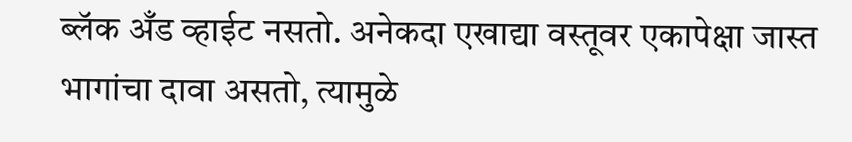ब्लॅक अँड व्हाईट नसतो. अनेकदा एखाद्या वस्तूवर एकापेक्षा जास्त भागांचा दावा असतो, त्यामुळे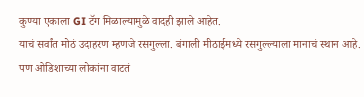कुण्या एकाला GI टॅग मिळाल्यामुळे वादही झाले आहेत.
याचं सर्वांत मोठं उदाहरण म्हणजे रसगुल्ला. बंगाली मीठाईमध्ये रसगुल्ल्याला मानाचं स्थान आहे. पण ओडिशाच्या लोकांना वाटतं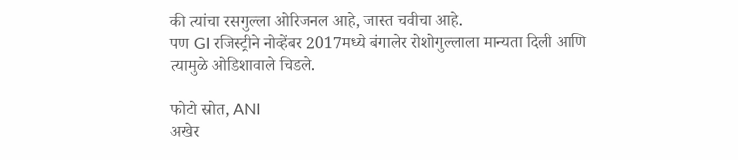की त्यांचा रसगुल्ला ओरिजनल आहे, जास्त चवीचा आहे.
पण GI रजिस्ट्रीने नोव्हेंबर 2017मध्ये बंगालेर रोशोगुल्लाला मान्यता दिली आणि त्यामुळे ओडिशावाले चिडले.

फोटो स्रोत, ANI
अखेर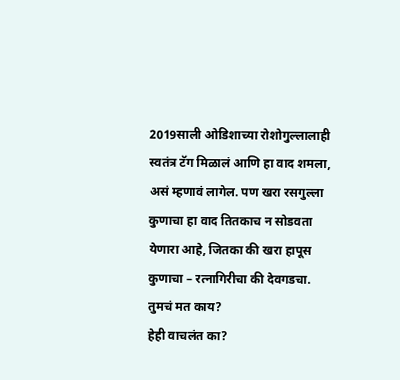2019साली ओडिशाच्या रोशोगुल्लालाही स्वतंत्र टॅग मिळालं आणि हा वाद शमला, असं म्हणावं लागेल. पण खरा रसगुल्ला कुणाचा हा वाद तितकाच न सोडवता येणारा आहे, जितका की खरा हापूस कुणाचा – रत्नागिरीचा की देवगडचा.
तुमचं मत काय?
हेही वाचलंत का?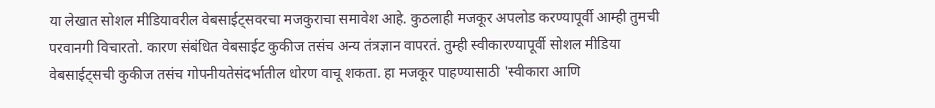या लेखात सोशल मीडियावरील वेबसाईट्सवरचा मजकुराचा समावेश आहे. कुठलाही मजकूर अपलोड करण्यापूर्वी आम्ही तुमची परवानगी विचारतो. कारण संबंधित वेबसाईट कुकीज तसंच अन्य तंत्रज्ञान वापरतं. तुम्ही स्वीकारण्यापूर्वी सोशल मीडिया वेबसाईट्सची कुकीज तसंच गोपनीयतेसंदर्भातील धोरण वाचू शकता. हा मजकूर पाहण्यासाठी 'स्वीकारा आणि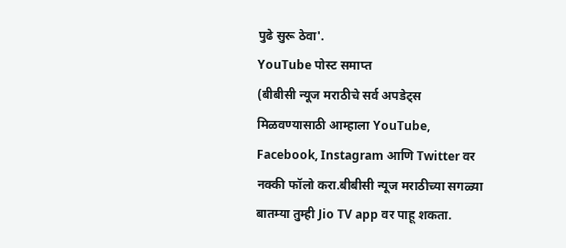पुढे सुरू ठेवा'.
YouTube पोस्ट समाप्त
(बीबीसी न्यूज मराठीचे सर्व अपडेट्स मिळवण्यासाठी आम्हाला YouTube, Facebook, Instagram आणि Twitter वर नक्की फॉलो करा.बीबीसी न्यूज मराठीच्या सगळ्या बातम्या तुम्ही Jio TV app वर पाहू शकता.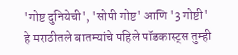'गोष्ट दुनियेची', 'सोपी गोष्ट' आणि '3 गोष्टी' हे मराठीतले बातम्यांचे पहिले पॉडकास्ट्स तुम्ही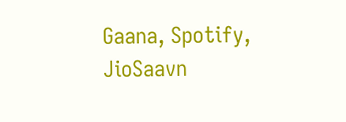Gaana, Spotify, JioSaavn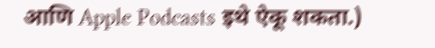आणि Apple Podcasts इथे ऐकू शकता.)